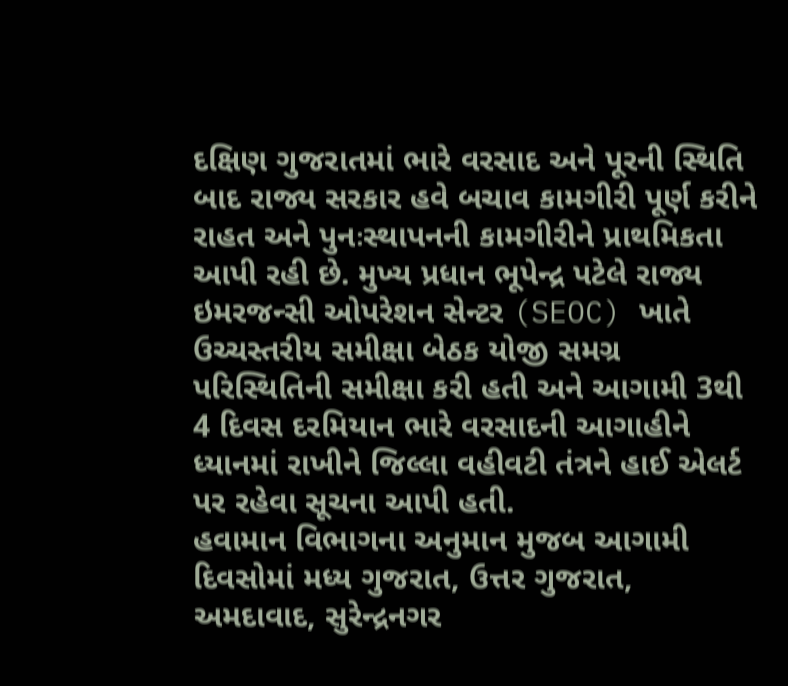દક્ષિણ ગુજરાતમાં ભારે વરસાદ અને પૂરની સ્થિતિ બાદ રાજ્ય સરકાર હવે બચાવ કામગીરી પૂર્ણ કરીને રાહત અને પુનઃસ્થાપનની કામગીરીને પ્રાથમિકતા આપી રહી છે. મુખ્ય પ્રધાન ભૂપેન્દ્ર પટેલે રાજ્ય ઇમરજન્સી ઓપરેશન સેન્ટર (SEOC) ખાતે ઉચ્ચસ્તરીય સમીક્ષા બેઠક યોજી સમગ્ર પરિસ્થિતિની સમીક્ષા કરી હતી અને આગામી 3થી 4 દિવસ દરમિયાન ભારે વરસાદની આગાહીને ધ્યાનમાં રાખીને જિલ્લા વહીવટી તંત્રને હાઈ એલર્ટ પર રહેવા સૂચના આપી હતી.
હવામાન વિભાગના અનુમાન મુજબ આગામી દિવસોમાં મધ્ય ગુજરાત, ઉત્તર ગુજરાત, અમદાવાદ, સુરેન્દ્રનગર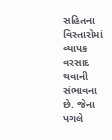સહિતના વિસ્તારોમાં વ્યાપક વરસાદ થવાની સંભાવના છે. જેના પગલે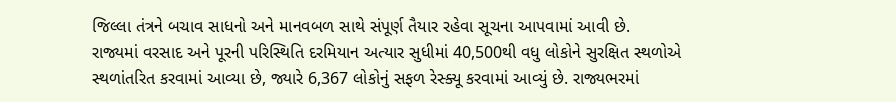જિલ્લા તંત્રને બચાવ સાધનો અને માનવબળ સાથે સંપૂર્ણ તૈયાર રહેવા સૂચના આપવામાં આવી છે.
રાજ્યમાં વરસાદ અને પૂરની પરિસ્થિતિ દરમિયાન અત્યાર સુધીમાં 40,500થી વધુ લોકોને સુરક્ષિત સ્થળોએ સ્થળાંતરિત કરવામાં આવ્યા છે, જ્યારે 6,367 લોકોનું સફળ રેસ્ક્યૂ કરવામાં આવ્યું છે. રાજ્યભરમાં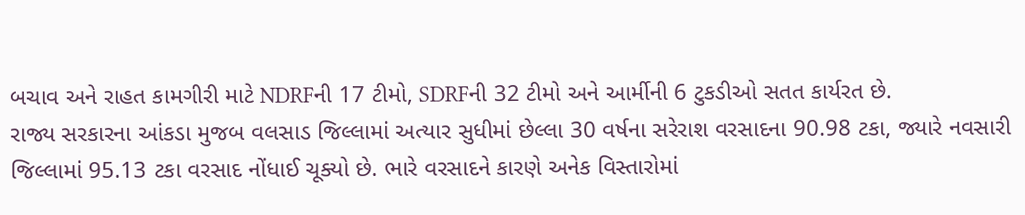બચાવ અને રાહત કામગીરી માટે NDRFની 17 ટીમો, SDRFની 32 ટીમો અને આર્મીની 6 ટુકડીઓ સતત કાર્યરત છે.
રાજ્ય સરકારના આંકડા મુજબ વલસાડ જિલ્લામાં અત્યાર સુધીમાં છેલ્લા 30 વર્ષના સરેરાશ વરસાદના 90.98 ટકા, જ્યારે નવસારી જિલ્લામાં 95.13 ટકા વરસાદ નોંધાઈ ચૂક્યો છે. ભારે વરસાદને કારણે અનેક વિસ્તારોમાં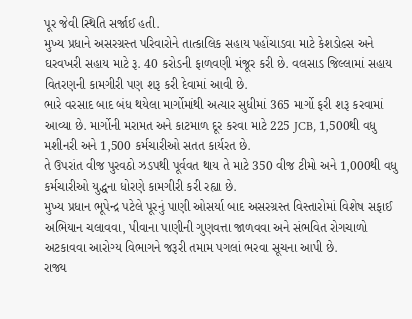પૂર જેવી સ્થિતિ સર્જાઈ હતી.
મુખ્ય પ્રધાને અસરગ્રસ્ત પરિવારોને તાત્કાલિક સહાય પહોંચાડવા માટે કેશડોલ્સ અને ઘરવખરી સહાય માટે રૂ. 40 કરોડની ફાળવણી મંજૂર કરી છે. વલસાડ જિલ્લામાં સહાય વિતરણની કામગીરી પણ શરૂ કરી દેવામાં આવી છે.
ભારે વરસાદ બાદ બંધ થયેલા માર્ગોમાંથી અત્યાર સુધીમાં 365 માર્ગો ફરી શરૂ કરવામાં આવ્યા છે. માર્ગોની મરામત અને કાટમાળ દૂર કરવા માટે 225 JCB, 1,500થી વધુ મશીનરી અને 1,500 કર્મચારીઓ સતત કાર્યરત છે.
તે ઉપરાંત વીજ પુરવઠો ઝડપથી પૂર્વવત થાય તે માટે 350 વીજ ટીમો અને 1,000થી વધુ કર્મચારીઓ યુદ્ધના ધોરણે કામગીરી કરી રહ્યા છે.
મુખ્ય પ્રધાન ભૂપેન્દ્ર પટેલે પૂરનું પાણી ઓસર્યા બાદ અસરગ્રસ્ત વિસ્તારોમાં વિશેષ સફાઈ અભિયાન ચલાવવા, પીવાના પાણીની ગુણવત્તા જાળવવા અને સંભવિત રોગચાળો અટકાવવા આરોગ્ય વિભાગને જરૂરી તમામ પગલાં ભરવા સૂચના આપી છે.
રાજ્ય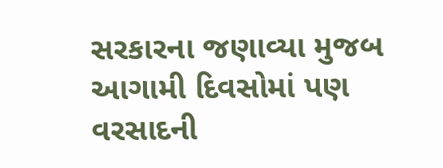સરકારના જણાવ્યા મુજબ આગામી દિવસોમાં પણ વરસાદની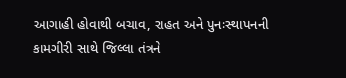આગાહી હોવાથી બચાવ, રાહત અને પુનઃસ્થાપનની કામગીરી સાથે જિલ્લા તંત્રને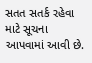સતત સતર્ક રહેવા માટે સૂચના આપવામાં આવી છે.